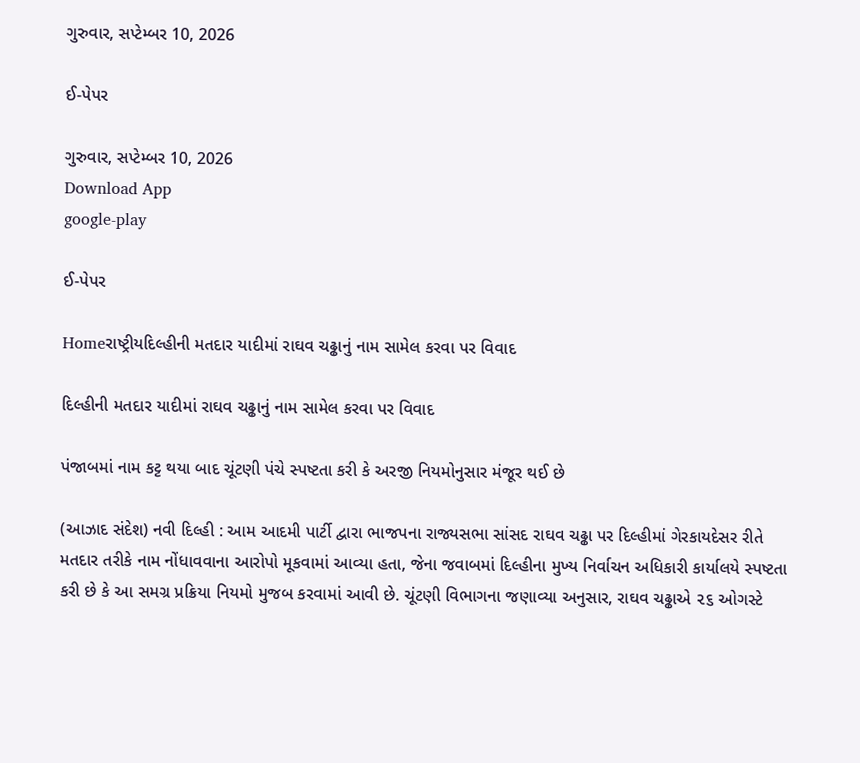ગુરુવાર, સપ્ટેમ્બર 10, 2026

ઈ-પેપર

ગુરુવાર, સપ્ટેમ્બર 10, 2026
Download App
google-play

ઈ-પેપર

Homeરાષ્ટ્રીયદિલ્હીની મતદાર યાદીમાં રાઘવ ચઢ્ઢાનું નામ સામેલ કરવા પર વિવાદ

દિલ્હીની મતદાર યાદીમાં રાઘવ ચઢ્ઢાનું નામ સામેલ કરવા પર વિવાદ

પંજાબમાં નામ કટ્ટ થયા બાદ ચૂંટણી પંચે સ્પષ્ટતા કરી કે અરજી નિયમોનુસાર મંજૂર થઈ છે

(આઝાદ સંદેશ) નવી દિલ્હી : આમ આદમી પાર્ટી દ્વારા ભાજપના રાજ્યસભા સાંસદ રાઘવ ચઢ્ઢા પર દિલ્હીમાં ગેરકાયદેસર રીતે મતદાર તરીકે નામ નોંધાવવાના આરોપો મૂકવામાં આવ્યા હતા, જેના જવાબમાં દિલ્હીના મુખ્ય નિર્વાચન અધિકારી કાર્યાલયે સ્પષ્ટતા કરી છે કે આ સમગ્ર પ્રક્રિયા નિયમો મુજબ કરવામાં આવી છે. ચૂંટણી વિભાગના જણાવ્યા અનુસાર, રાઘવ ચઢ્ઢાએ ૨૬ ઓગસ્ટે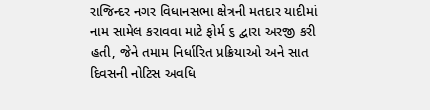રાજિન્દર નગર વિધાનસભા ક્ષેત્રની મતદાર યાદીમાં નામ સામેલ કરાવવા માટે ફોર્મ ૬ દ્વારા અરજી કરી હતી, જેને તમામ નિર્ધારિત પ્રક્રિયાઓ અને સાત દિવસની નોટિસ અવધિ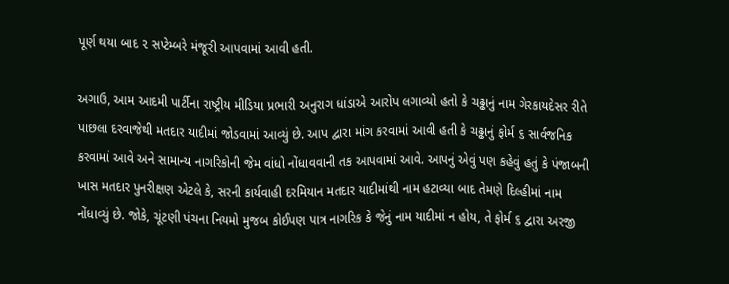પૂર્ણ થયા બાદ ૨ સપ્ટેમ્બરે મંજૂરી આપવામાં આવી હતી.

અગાઉ, આમ આદમી પાર્ટીના રાષ્ટ્રીય મીડિયા પ્રભારી અનુરાગ ધાંડાએ આરોપ લગાવ્યો હતો કે ચઢ્ઢાનું નામ ગેરકાયદેસર રીતે પાછલા દરવાજેથી મતદાર યાદીમાં જોડવામાં આવ્યું છે. આપ દ્વારા માંગ કરવામાં આવી હતી કે ચઢ્ઢાનું ફોર્મ ૬ સાર્વજનિક કરવામાં આવે અને સામાન્ય નાગરિકોની જેમ વાંધો નોંધાવવાની તક આપવામાં આવે. આપનું એવું પણ કહેવું હતું કે પંજાબની ખાસ મતદાર પુનરીક્ષણ એટલે કે, સરની કાર્યવાહી દરમિયાન મતદાર યાદીમાંથી નામ હટાવ્યા બાદ તેમણે દિલ્હીમાં નામ નોંધાવ્યું છે. જોકે, ચૂંટણી પંચના નિયમો મુજબ કોઈપણ પાત્ર નાગરિક કે જેનું નામ યાદીમાં ન હોય, તે ફોર્મ ૬ દ્વારા અરજી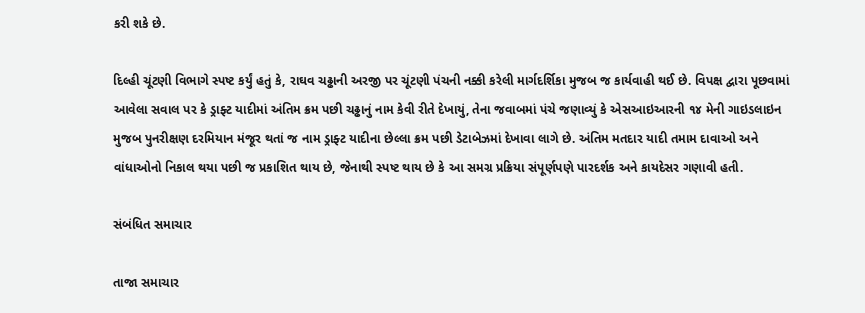કરી શકે છે.

દિલ્હી ચૂંટણી વિભાગે સ્પષ્ટ કર્યું હતું કે, રાઘવ ચઢ્ઢાની અરજી પર ચૂંટણી પંચની નક્કી કરેલી માર્ગદર્શિકા મુજબ જ કાર્યવાહી થઈ છે. વિપક્ષ દ્વારા પૂછવામાં આવેલા સવાલ પર કે ડ્રાફ્ટ યાદીમાં અંતિમ ક્રમ પછી ચઢ્ઢાનું નામ કેવી રીતે દેખાયું, તેના જવાબમાં પંચે જણાવ્યું કે એસઆઇઆરની ૧૪ મેની ગાઇડલાઇન મુજબ પુનરીક્ષણ દરમિયાન મંજૂર થતાં જ નામ ડ્રાફ્ટ યાદીના છેલ્લા ક્રમ પછી ડેટાબેઝમાં દેખાવા લાગે છે. અંતિમ મતદાર યાદી તમામ દાવાઓ અને વાંધાઓનો નિકાલ થયા પછી જ પ્રકાશિત થાય છે, જેનાથી સ્પષ્ટ થાય છે કે આ સમગ્ર પ્રક્રિયા સંપૂર્ણપણે પારદર્શક અને કાયદેસર ગણાવી હતી.

સંબંધિત સમાચાર

તાજા સમાચાર